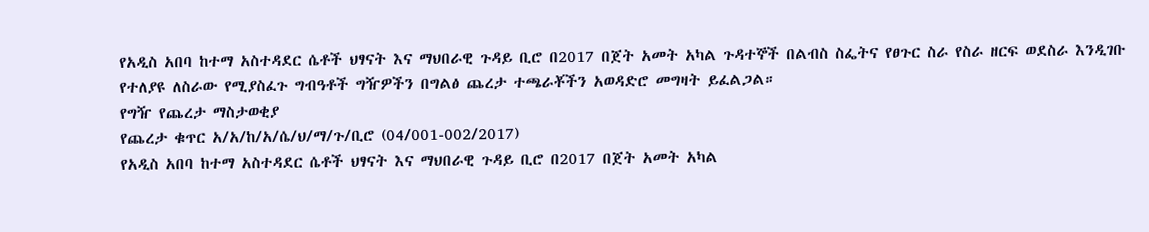የአዲስ አበባ ከተማ አስተዳደር ሴቶች ህፃናት እና ማህበራዊ ጉዳይ ቢሮ በ2017 በጀት አመት አካል ጉዳተኞች በልብስ ስፌትና የፀጉር ስራ የስራ ዘርፍ ወደስራ እንዲገቡ የተለያዩ ለስራው የሚያስፈጉ ግብዓቶች ግዥዎችን በግልፅ ጨረታ ተጫራቾችን አወዳድሮ መግዛት ይፈልጋል።
የግዥ የጨረታ ማስታወቂያ
የጨረታ ቁጥር አ/አ/ከ/አ/ሴ/ህ/ማ/ጉ/ቢሮ (04/001-002/2017)
የአዲስ አበባ ከተማ አስተዳደር ሴቶች ህፃናት እና ማህበራዊ ጉዳይ ቢሮ በ2017 በጀት አመት አካል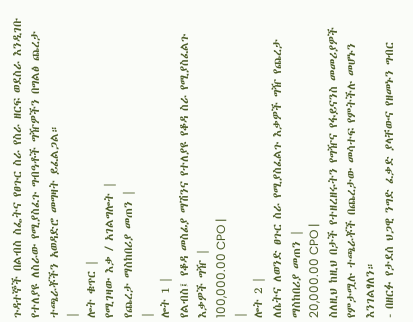ጉዳተኞች በልብስ ስፌትና የፀጉር ስራ የስራ ዘርፍ ወደስራ እንዲገቡ የተለያዩ ለስራው የሚያስፈጉ ግብዓቶች ግዥዎችን በግልፅ ጨረታ ተጫራቾችን አወዳድሮ መግዛት ይፈልጋል።
|
ሎት ቁጥር |
የሚገዛው እቃ / አገልግሎት |
የጨረታ ማስከበሪያ መጠን |
|
ሎት 1 |
የልብስ፤ የቆዳ መስፊያ ማሽንና የተለያዩ የቆዳ ስራ የሚያስፈልጉ እቃዎች ግዥ |
100,000.00 CPO |
|
ሎት 2 |
ለሴትና ለወንድ ፀጉር ስራ የሚያስፈልጉ እቃዎች ግዥ የጨረታ ማስከበሪያ መጠን |
20,000.00 CPO |
ስለዚህ ከዚህ በታች የተዘረዘሩትን የግዥና የፋይናንስ መመሪያዎች የምታሟሉ ተጫራቾች በጨረታው መሳተፍ የምትችሉ መሆኑን እንገልፃለን።
- በዘርፉ የታደሰ ህጋዊ ንግድ ፈቃድ ያላቸውና የዘመኑን ግብር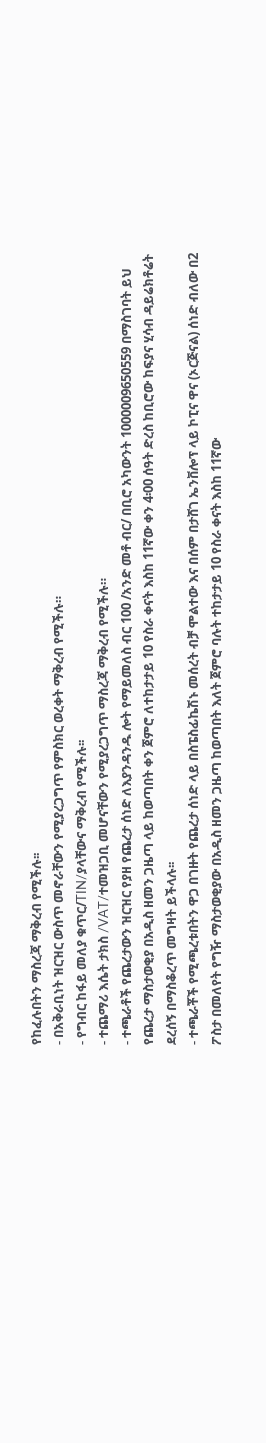የከፈሉበትን ማስረጃ ማቅረብ የሚችሉ፡፡
- በአቅራቢነት ዝርዝር ውስጥ መኖራቸውን የሚያረጋግጥ የምስክር ወረቀት ማቅረብ የሚችሉ።
- የግብር ከፋይ መለያ ቁጥር/TIN/ያላቸውና ማቅረብ የሚችሉ፡፡
- ተጨማሪ እሴት ታክስ /VAT/ተመዝጋቢ መሆናቸውን የሚያረጋግጥ ማስረጃ ማቅረብ የሚችሉ።
- ተጫራቶች የጨረታውን ዝርዝር የያዘ የጨረታ ሰነድ ለእያንዳንዱ ሎት የማይመለስ ብር 100 /አንድ መቶ ብር/ በቢሮ አካውንት 1000009650559 በማስገባት ይህ የጨረታ ማስታወቂያ በአዲስ ዘመን ጋዜጣ ላይ ከወጣበት ቀን ጀምሮ ለተከታታይ 10 የስራ ቀናት እስከ 11ኛው ቀን 4፡00 ሰዓት ድረስ ከቢሮው ከፍያና ሂሳብ ዳይሬክቶሬት ደረሰኝ በማስቆረጥ መግዛት ይችላሉ፡፡
- ተጫራቾች የሚጫረቱበትን ዋጋ በገዙት የጨረታ ሰነድ ላይ በስፔስፊኬሽኑ መሰረት ብቻ ሞልተው እና በሰም በታሸገ ኤንቨሎፕ ላይ ኮፒና ዋና (ኦርጅናል) ሰነድ ብለው በ2 ፖስታ በመለየት የግዥ ማስታወቂያው በአዲስ ዘመን ጋዜጣ ከወጣበት እለት ጀምሮ ባሉት ተከታታይ 10 የስራ ቀናት እስከ 11ኛው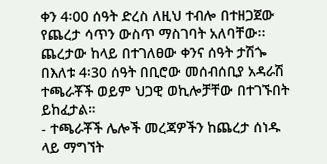ቀን 4፡00 ሰዓት ድረስ ለዚህ ተብሎ በተዘጋጀው የጨረታ ሳጥን ውስጥ ማስገባት አለባቸው፡፡ ጨረታው ከላይ በተገለፀው ቀንና ሰዓት ታሽጐ በእለቱ 4፡30 ሰዓት በቢሮው መሰብሰቢያ አዳራሽ ተጫራቾች ወይም ህጋዊ ወኪሎቻቸው በተገኙበት ይከፈታል።
- ተጫራቾች ሌሎች መረጃዎችን ከጨረታ ሰነዱ ላይ ማግኘት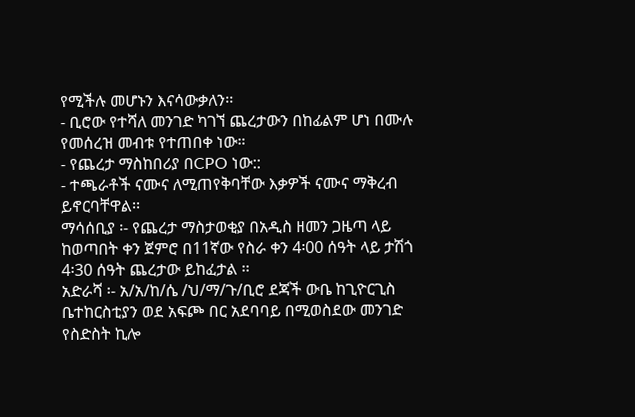የሚችሉ መሆኑን እናሳውቃለን፡፡
- ቢሮው የተሻለ መንገድ ካገኘ ጨረታውን በከፊልም ሆነ በሙሉ የመሰረዝ መብቱ የተጠበቀ ነው።
- የጨረታ ማስከበሪያ በCPO ነው::
- ተጫራቶች ናሙና ለሚጠየቅባቸው እቃዎች ናሙና ማቅረብ ይኖርባቸዋል፡፡
ማሳሰቢያ ፡- የጨረታ ማስታወቂያ በአዲስ ዘመን ጋዜጣ ላይ ከወጣበት ቀን ጀምሮ በ11ኛው የስራ ቀን 4፡00 ሰዓት ላይ ታሽጎ 4፡30 ሰዓት ጨረታው ይከፈታል ፡፡
አድራሻ ፡- አ/አ/ከ/ሴ /ህ/ማ/ጉ/ቢሮ ደጃች ውቤ ከጊዮርጊስ ቤተከርስቲያን ወደ አፍጮ በር አደባባይ በሚወስደው መንገድ የስድስት ኪሎ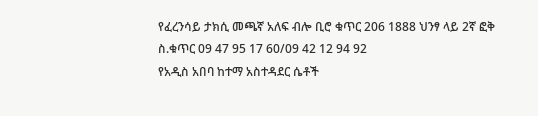የፈረንሳይ ታክሲ መጫኛ አለፍ ብሎ ቢሮ ቁጥር 206 1888 ህንፃ ላይ 2ኛ ፎቅ ስ.ቁጥር 09 47 95 17 60/09 42 12 94 92
የአዲስ አበባ ከተማ አስተዳደር ሴቶች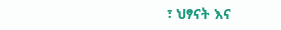፣ ህፃናት እና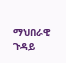ማህበራዊ ጉዳይ